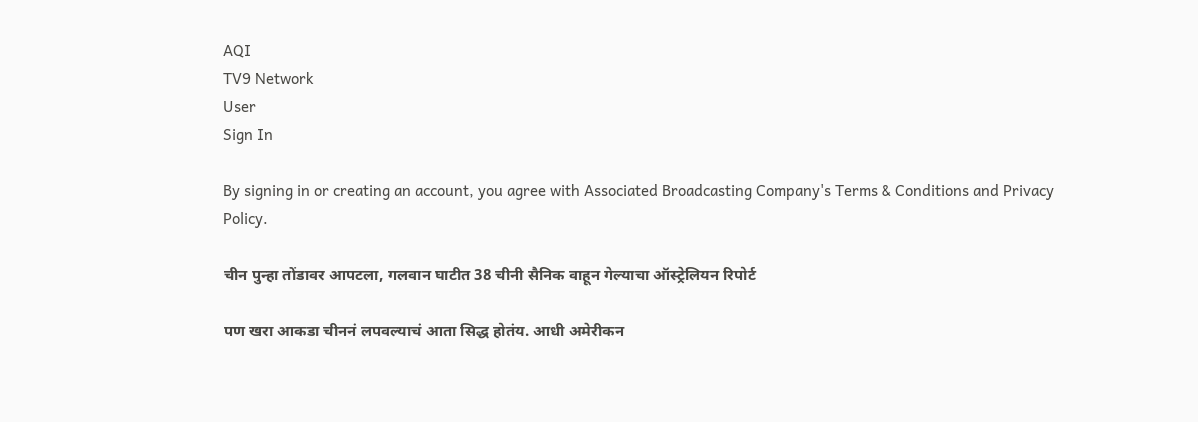AQI
TV9 Network
User
Sign In

By signing in or creating an account, you agree with Associated Broadcasting Company's Terms & Conditions and Privacy Policy.

चीन पुन्हा तोंडावर आपटला, गलवान घाटीत 38 चीनी सैनिक वाहून गेल्याचा ऑस्ट्रेलियन रिपोर्ट

पण खरा आकडा चीननं लपवल्याचं आता सिद्ध होतंय. आधी अमेरीकन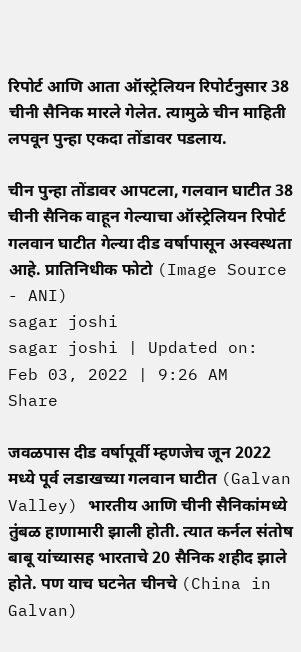रिपोर्ट आणि आता ऑस्ट्रेलियन रिपोर्टनुसार 38 चीनी सैनिक मारले गेलेत. त्यामुळे चीन माहिती लपवून पुन्हा एकदा तोंडावर पडलाय.

चीन पुन्हा तोंडावर आपटला, गलवान घाटीत 38 चीनी सैनिक वाहून गेल्याचा ऑस्ट्रेलियन रिपोर्ट
गलवान घाटीत गेल्या दीड वर्षापासून अस्वस्थता आहे. प्रातिनिधीक फोटो (Image Source - ANI)
sagar joshi
sagar joshi | Updated on: Feb 03, 2022 | 9:26 AM
Share

जवळपास दीड वर्षापूर्वी म्हणजेच जून 2022 मध्ये पूर्व लडाखच्या गलवान घाटीत (Galvan Valley) भारतीय आणि चीनी सैनिकांमध्ये तुंबळ हाणामारी झाली होती. त्यात कर्नल संतोष बाबू यांच्यासह भारताचे 20 सैनिक शहीद झाले होते. पण याच घटनेत चीनचे (China in Galvan)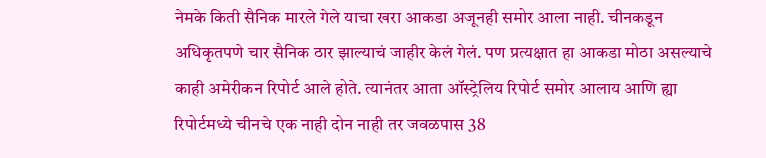नेमके किती सैनिक मारले गेले याचा खरा आकडा अजूनही समोर आला नाही. चीनकडून अधिकृतपणे चार सैनिक ठार झाल्याचं जाहीर केलं गेलं. पण प्रत्यक्षात हा आकडा मोठा असल्याचे काही अमेरीकन रिपोर्ट आले होते. त्यानंतर आता ऑस्ट्रेलिय रिपोर्ट समोर आलाय आणि ह्या रिपोर्टमध्ये चीनचे एक नाही दोन नाही तर जवळपास 38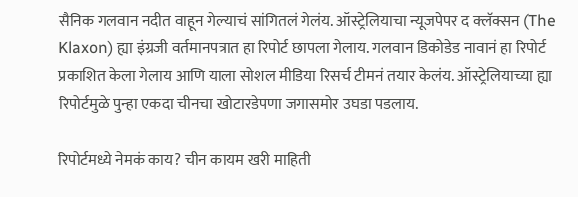सैनिक गलवान नदीत वाहून गेल्याचं सांगितलं गेलंय. ऑस्ट्रेलियाचा न्यूजपेपर द क्लॅक्सन (The Klaxon) ह्या इंग्रजी वर्तमानपत्रात हा रिपोर्ट छापला गेलाय. गलवान डिकोडेड नावानं हा रिपोर्ट प्रकाशित केला गेलाय आणि याला सोशल मीडिया रिसर्च टीमनं तयार केलंय. ऑस्ट्रेलियाच्या ह्या रिपोर्टमुळे पुन्हा एकदा चीनचा खोटारडेपणा जगासमोर उघडा पडलाय.

रिपोर्टमध्ये नेमकं काय? चीन कायम खरी माहिती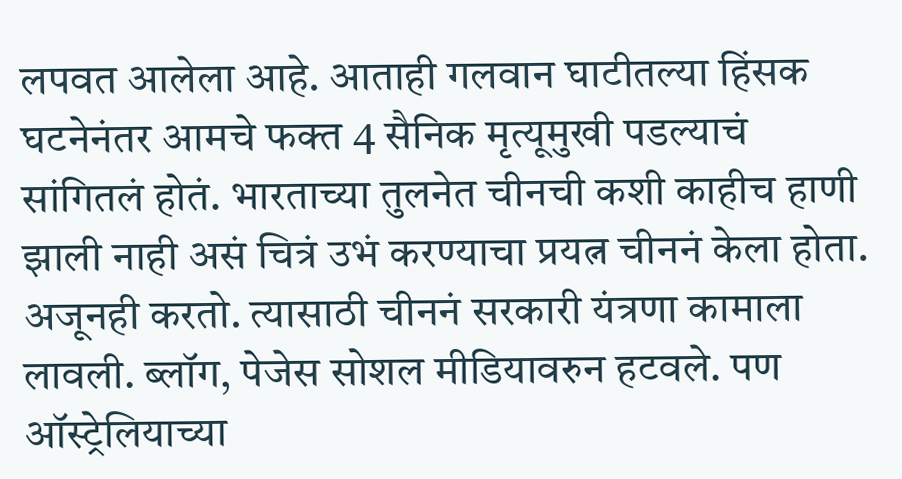लपवत आलेला आहे. आताही गलवान घाटीतल्या हिंसक घटनेनंतर आमचे फक्त 4 सैनिक मृत्यूमुखी पडल्याचं सांगितलं होतं. भारताच्या तुलनेत चीनची कशी काहीच हाणी झाली नाही असं चित्रं उभं करण्याचा प्रयत्न चीननं केला होता. अजूनही करतो. त्यासाठी चीननं सरकारी यंत्रणा कामाला लावली. ब्लॉग, पेजेस सोशल मीडियावरुन हटवले. पण ऑस्ट्रेलियाच्या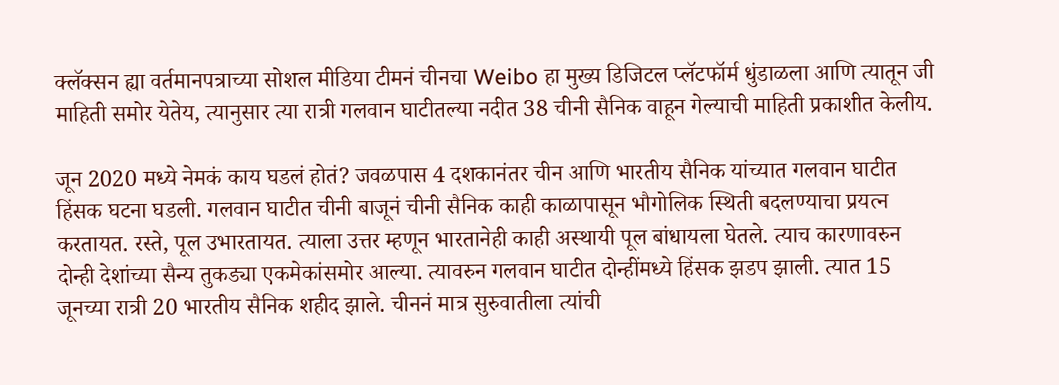क्लॅक्सन ह्या वर्तमानपत्राच्या सोशल मीडिया टीमनं चीनचा Weibo हा मुख्य डिजिटल प्लॅटफॉर्म धुंडाळला आणि त्यातून जी माहिती समोर येतेय, त्यानुसार त्या रात्री गलवान घाटीतल्या नदीत 38 चीनी सैनिक वाहून गेल्याची माहिती प्रकाशीत केलीय.

जून 2020 मध्ये नेमकं काय घडलं होतं? जवळपास 4 दशकानंतर चीन आणि भारतीय सैनिक यांच्यात गलवान घाटीत हिंसक घटना घडली. गलवान घाटीत चीनी बाजूनं चीनी सैनिक काही काळापासून भौगोलिक स्थिती बदलण्याचा प्रयत्न करतायत. रस्ते, पूल उभारतायत. त्याला उत्तर म्हणून भारतानेही काही अस्थायी पूल बांधायला घेतले. त्याच कारणावरुन दोन्ही देशांच्या सैन्य तुकड्या एकमेकांसमोर आल्या. त्यावरुन गलवान घाटीत दोन्हींमध्ये हिंसक झडप झाली. त्यात 15 जूनच्या रात्री 20 भारतीय सैनिक शहीद झाले. चीननं मात्र सुरुवातीला त्यांची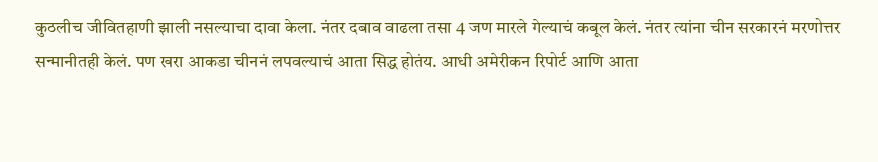कुठलीच जीवितहाणी झाली नसल्याचा दावा केला. नंतर दबाव वाढला तसा 4 जण मारले गेल्याचं कबूल केलं. नंतर त्यांना चीन सरकारनं मरणोत्तर सन्मानीतही केलं. पण खरा आकडा चीननं लपवल्याचं आता सिद्ध होतंय. आधी अमेरीकन रिपोर्ट आणि आता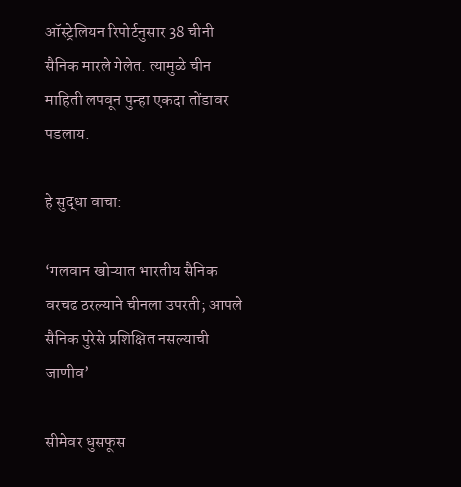ऑस्ट्रेलियन रिपोर्टनुसार 38 चीनी सैनिक मारले गेलेत. त्यामुळे चीन माहिती लपवून पुन्हा एकदा तोंडावर पडलाय.

हे सुद्धा वाचा:

‘गलवान खोऱ्यात भारतीय सैनिक वरचढ ठरल्याने चीनला उपरती; आपले सैनिक पुरेसे प्रशिक्षित नसल्याची जाणीव’

सीमेवर धुसफूस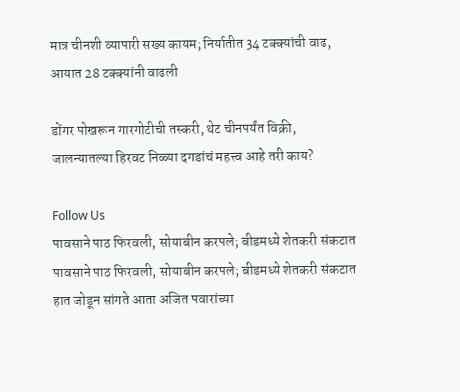मात्र चीनशी व्यापारी सख्य कायम; निर्यातीत 34 टक्क्यांची वाढ, आयात 28 टक्क्यांनी वाढली

डोंगर पोखरून गारगोटीची तस्करी, थेट चीनपर्यंत विक्री, जालन्यातल्या हिरवट निळ्या दगडांचं महत्त्व आहे तरी काय?

Follow Us
पावसाने पाठ फिरवली, सोयाबीन करपले; बीडमध्ये शेतकरी संकटात
पावसाने पाठ फिरवली, सोयाबीन करपले; बीडमध्ये शेतकरी संकटात
हात जोडून सांगते आता अजित पवारांच्या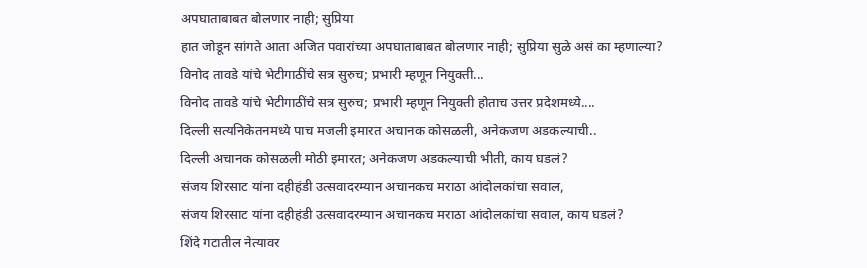अपघाताबाबत बोलणार नाही; सुप्रिया
हात जोडून सांगते आता अजित पवारांच्या अपघाताबाबत बोलणार नाही; सुप्रिया सुळे असं का म्हणाल्या?
विनोद तावडे यांचे भेटीगाठींचे सत्र सुरुच; प्रभारी म्हणून नियुक्ती...
विनोद तावडे यांचे भेटीगाठींचे सत्र सुरुच; प्रभारी म्हणून नियुक्ती होताच उत्तर प्रदेशमध्ये....
दिल्ली सत्यनिकेतनमध्ये पाच मजली इमारत अचानक कोसळली, अनेकजण अडकल्याची..
दिल्ली अचानक कोसळली मोठी इमारत; अनेकजण अडकल्याची भीती, काय घडलं?
संजय शिरसाट यांना दहीहंडी उत्सवादरम्यान अचानकच मराठा आंदोलकांचा सवाल,
संजय शिरसाट यांना दहीहंडी उत्सवादरम्यान अचानकच मराठा आंदोलकांचा सवाल, काय घडलं?
शिंदे गटातील नेत्यावर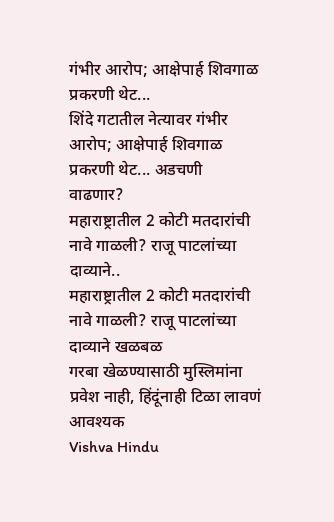गंभीर आरोप; आक्षेपार्ह शिवगाळ प्रकरणी थेट...
शिंदे गटातील नेत्यावर गंभीर आरोप; आक्षेपार्ह शिवगाळ प्रकरणी थेट... अडचणी वाढणार?
महाराष्ट्रातील 2 कोटी मतदारांची नावे गाळली? राजू पाटलांच्या दाव्याने..
महाराष्ट्रातील 2 कोटी मतदारांची नावे गाळली? राजू पाटलांच्या दाव्याने खळबळ
गरबा खेळण्यासाठी मुस्लिमांना प्रवेश नाही, हिंदूंनाही टिळा लावणं आवश्यक
Vishva Hindu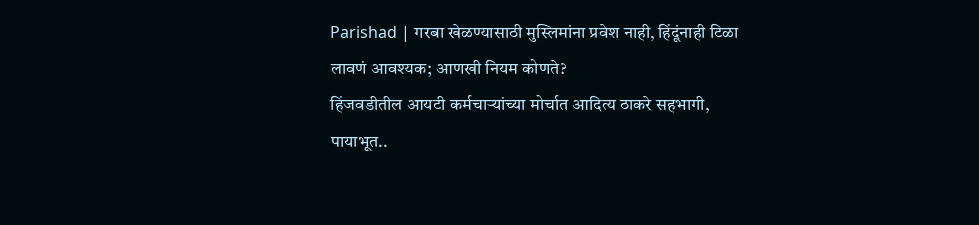Parishad | गरबा खेळण्यासाठी मुस्लिमांना प्रवेश नाही, हिंदूंनाही टिळा लावणं आवश्यक; आणखी नियम कोणते?
हिंजवडीतील आयटी कर्मचाऱ्यांच्या मोर्चात आदित्य ठाकरे सहभागी, पायाभूत..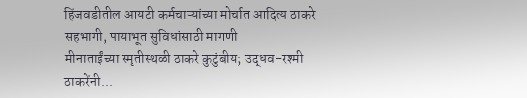हिंजवडीतील आयटी कर्मचाऱ्यांच्या मोर्चात आदित्य ठाकरे सहभागी, पायाभूत सुविधांसाठी मागणी
मीनाताईंच्या स्मृतीस्थळी ठाकरे कुटुंबीय; उद्धव-रश्मी ठाकरेंनी...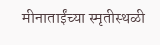मीनाताईंच्या स्मृतीस्थळी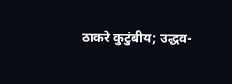ठाकरे कुटुंबीय; उद्धव-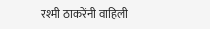रश्मी ठाकरेंनी वाहिली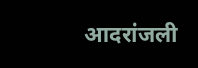आदरांजली